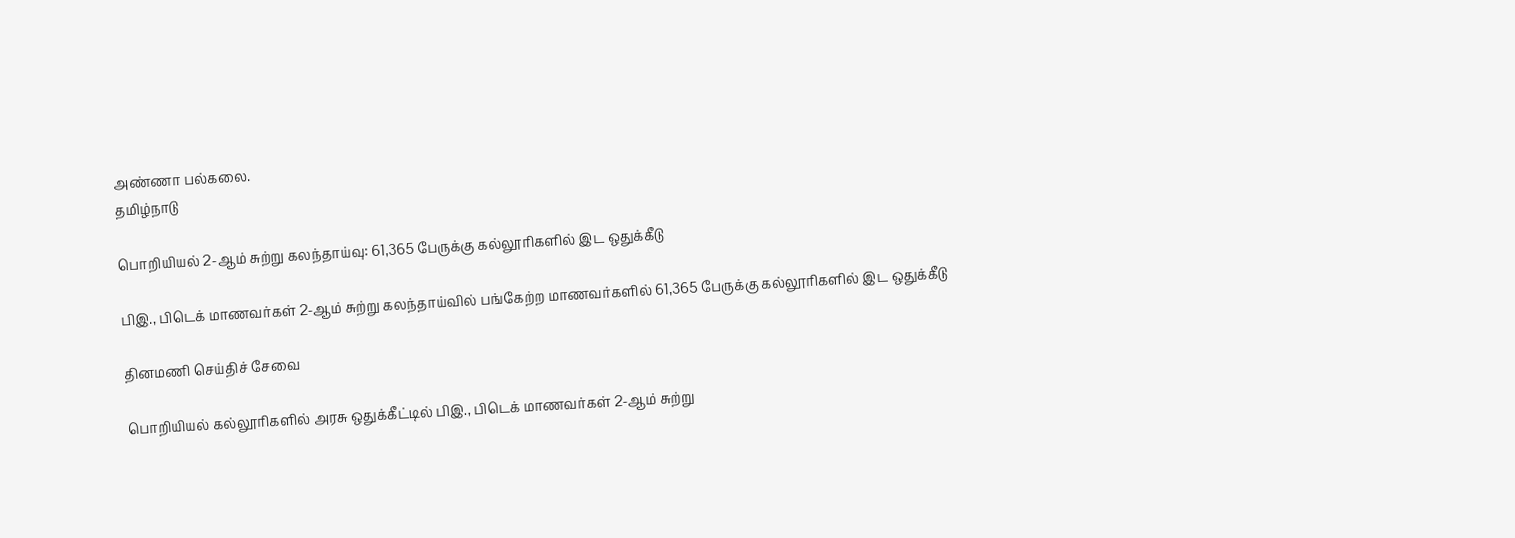அண்ணா பல்கலை.
தமிழ்நாடு

பொறியியல் 2-ஆம் சுற்று கலந்தாய்வு: 61,365 பேருக்கு கல்லூரிகளில் இட ஒதுக்கீடு

பிஇ., பிடெக் மாணவர்கள் 2-ஆம் சுற்று கலந்தாய்வில் பங்கேற்ற மாணவர்களில் 61,365 பேருக்கு கல்லூரிகளில் இட ஒதுக்கீடு

தினமணி செய்திச் சேவை

பொறியியல் கல்லூரிகளில் அரசு ஒதுக்கீட்டில் பிஇ., பிடெக் மாணவர்கள் 2-ஆம் சுற்று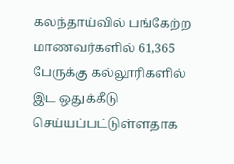கலந்தாய்வில் பங்கேற்ற மாணவர்களில் 61,365 பேருக்கு கல்லூரிகளில் இட ஒதுக்கீடு செய்யப்பட்டுள்ளதாக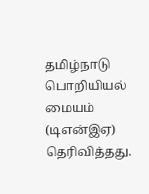தமிழ்நாடு பொறியியல் மையம் (டிஎன்இஏ) தெரிவித்தது.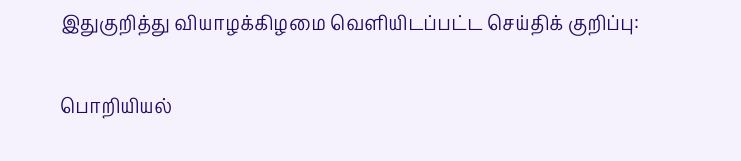இதுகுறித்து வியாழக்கிழமை வெளியிடப்பட்ட செய்திக் குறிப்பு:

பொறியியல்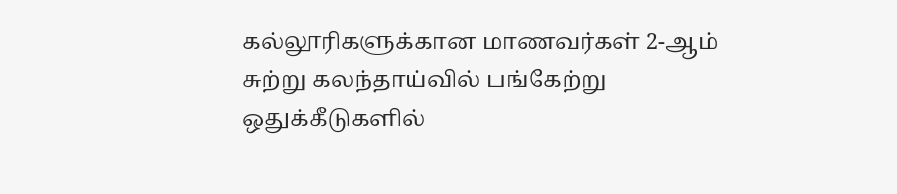கல்லூரிகளுக்கான மாணவர்கள் 2-ஆம் சுற்று கலந்தாய்வில் பங்கேற்று ஒதுக்கீடுகளில்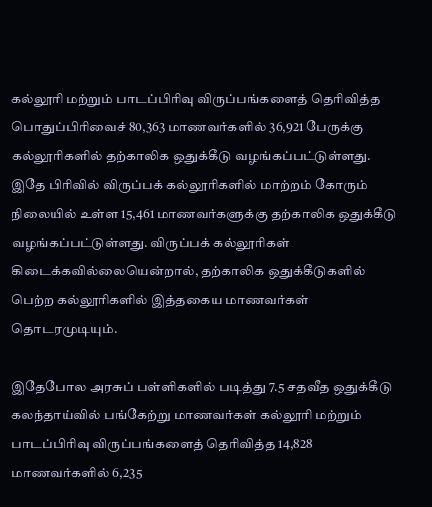கல்லூரி மற்றும் பாடப்பிரிவு விருப்பங்களைத் தெரிவித்த பொதுப்பிரிவைச் 80,363 மாணவர்களில் 36,921 பேருக்கு கல்லூரிகளில் தற்காலிக ஒதுக்கீடு வழங்கப்பட்டுள்ளது. இதே பிரிவில் விருப்பக் கல்லூரிகளில் மாற்றம் கோரும் நிலையில் உள்ள 15,461 மாணவர்களுக்கு தற்காலிக ஒதுக்கீடு வழங்கப்பட்டுள்ளது. விருப்பக் கல்லூரிகள் கிடைக்கவில்லையென்றால், தற்காலிக ஒதுக்கீடுகளில் பெற்ற கல்லூரிகளில் இத்தகைய மாணவர்கள் தொடரமுடியும்.

இதேபோல அரசுப் பள்ளிகளில் படித்து 7.5 சதவீத ஒதுக்கீடு கலந்தாய்வில் பங்கேற்று மாணவர்கள் கல்லூரி மற்றும் பாடப்பிரிவு விருப்பங்களைத் தெரிவித்த 14,828 மாணவர்களில் 6,235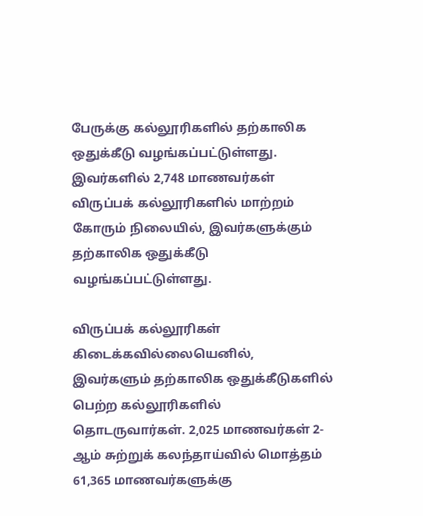பேருக்கு கல்லூரிகளில் தற்காலிக ஒதுக்கீடு வழங்கப்பட்டுள்ளது. இவர்களில் 2,748 மாணவர்கள் விருப்பக் கல்லூரிகளில் மாற்றம் கோரும் நிலையில், இவர்களுக்கும் தற்காலிக ஒதுக்கீடு வழங்கப்பட்டுள்ளது.

விருப்பக் கல்லூரிகள் கிடைக்கவில்லையெனில், இவர்களும் தற்காலிக ஒதுக்கீடுகளில் பெற்ற கல்லூரிகளில் தொடருவார்கள். 2,025 மாணவர்கள் 2-ஆம் சுற்றுக் கலந்தாய்வில் மொத்தம் 61,365 மாணவர்களுக்கு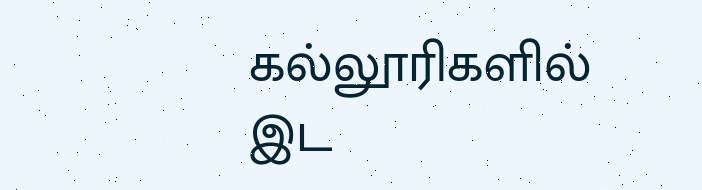கல்லூரிகளில் இட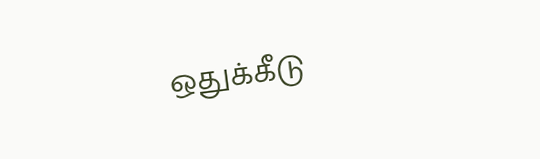ஒதுக்கீடு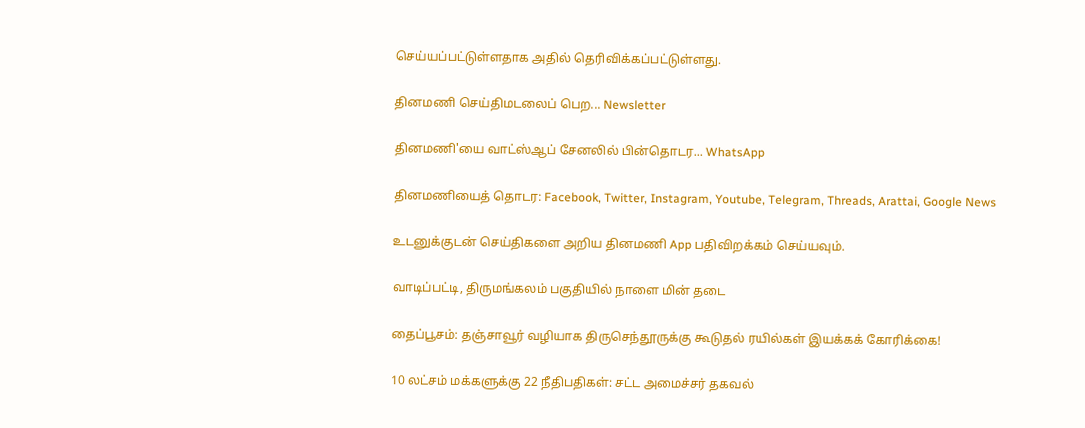செய்யப்பட்டுள்ளதாக அதில் தெரிவிக்கப்பட்டுள்ளது.

தினமணி செய்திமடலைப் பெற... Newsletter

தினமணி'யை வாட்ஸ்ஆப் சேனலில் பின்தொடர... WhatsApp

தினமணியைத் தொடர: Facebook, Twitter, Instagram, Youtube, Telegram, Threads, Arattai, Google News

உடனுக்குடன் செய்திகளை அறிய தினமணி App பதிவிறக்கம் செய்யவும்.

வாடிப்பட்டி, திருமங்கலம் பகுதியில் நாளை மின் தடை

தைப்பூசம்: தஞ்சாவூர் வழியாக திருசெந்தூருக்கு கூடுதல் ரயில்கள் இயக்கக் கோரிக்கை!

10 லட்சம் மக்களுக்கு 22 நீதிபதிகள்: சட்ட அமைச்சர் தகவல்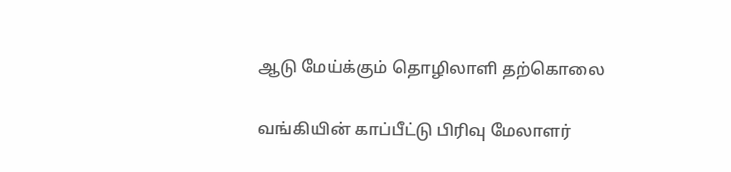ஆடு மேய்க்கும் தொழிலாளி தற்கொலை

வங்கியின் காப்பீட்டு பிரிவு மேலாளர்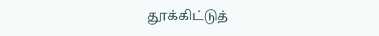தூக்கிட்டுத்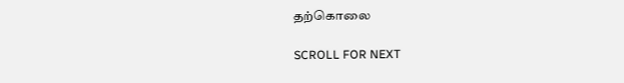தற்கொலை

SCROLL FOR NEXT